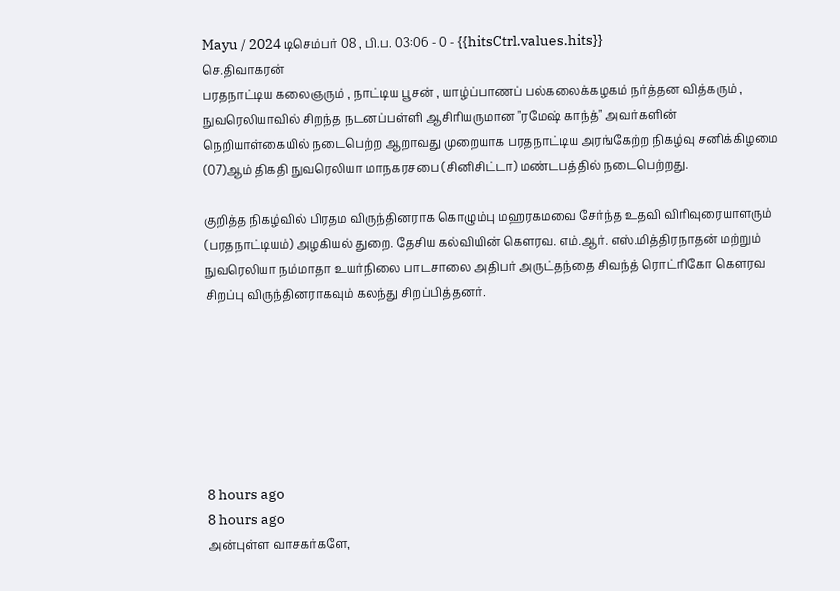Mayu / 2024 டிசெம்பர் 08 , பி.ப. 03:06 - 0 - {{hitsCtrl.values.hits}}
செ.திவாகரன்
பரதநாட்டிய கலைஞரும் , நாட்டிய பூசன் , யாழ்ப்பாணப் பல்கலைக்கழகம் நர்த்தன வித்கரும் , நுவரெலியாவில் சிறந்த நடனப்பள்ளி ஆசிரியருமான "ரமேஷ் காந்த்" அவர்களின் நெறியாள்கையில் நடைபெற்ற ஆறாவது முறையாக பரதநாட்டிய அரங்கேற்ற நிகழ்வு சனிக்கிழமை (07)ஆம் திகதி நுவரெலியா மாநகரசபை (சினிசிட்டா) மண்டபத்தில் நடைபெற்றது.

குறித்த நிகழ்வில் பிரதம விருந்தினராக கொழும்பு மஹரகமவை சேர்ந்த உதவி விரிவுரையாளரும் (பரதநாட்டியம்) அழகியல் துறை. தேசிய கல்வியின் கௌரவ. எம்.ஆர். எஸ்.மித்திரநாதன் மற்றும் நுவரெலியா நம்மாதா உயர்நிலை பாடசாலை அதிபர் அருட்தந்தை சிவந்த் ரொட்ரிகோ கெளரவ சிறப்பு விருந்தினராகவும் கலந்து சிறப்பித்தனர்.







8 hours ago
8 hours ago
அன்புள்ள வாசகர்களே,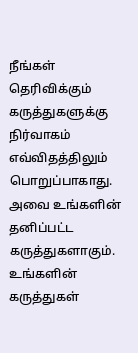நீங்கள் தெரிவிக்கும் கருத்துகளுக்கு நிர்வாகம் எவ்விதத்திலும் பொறுப்பாகாது. அவை உங்களின் தனிப்பட்ட கருத்துகளாகும். உங்களின் கருத்துகள்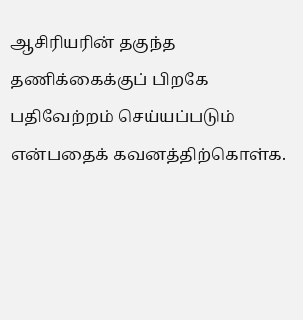ஆசிரியரின் தகுந்த தணிக்கைக்குப் பிறகே பதிவேற்றம் செய்யப்படும் என்பதைக் கவனத்திற்கொள்க.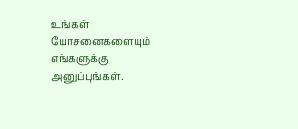உங்கள் யோசனைகளையும் எங்களுக்கு அனுப்புங்கள்.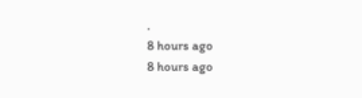.
8 hours ago
8 hours ago